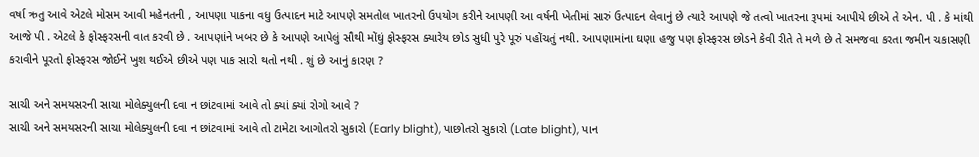વર્ષા ઋતુ આવે એટલે મોસમ આવી મહેનતની , આપણા પાકના વધુ ઉત્પાદન માટે આપણે સમતોલ ખાતરનો ઉપયોગ કરીને આપણી આ વર્ષની ખેતીમાં સારું ઉત્પાદન લેવાનું છે ત્યારે આપણે જે તત્વો ખાતરના રૂપમાં આપીયે છીએ તે એન. પી . કે માંથી આજે પી . એટલે કે ફોસ્ફરસની વાત કરવી છે . આપણાંને ખબર છે કે આપણે આપેલું સૌથી મોંઘું ફોસ્ફરસ ક્યારેય છોડ સુધી પુરે પૂરું પહોંચતું નથી. આપણામાંના ઘણા હજુ પણ ફોસ્ફરસ છોડને કેવી રીતે તે મળે છે તે સમજવા કરતા જમીન ચકાસણી કરાવીને પૂરતો ફોસ્ફરસ જોઈને ખુશ થઈએ છીએ પણ પાક સારો થતો નથી . શું છે આનું કારણ ?

સાચી અને સમયસરની સાચા મોલેક્યુલની દવા ન છાંટવામાં આવે તો ક્યાં ક્યાં રોગો આવે ?
સાચી અને સમયસરની સાચા મોલેક્યુલની દવા ન છાંટવામાં આવે તો ટામેટા આગોતરો સુકારો (Early blight), પાછોતરો સુકારો (Late blight), પાન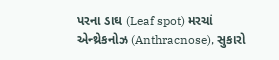પરના ડાઘ (Leaf spot) મરચાં એન્થ્રેકનોઝ (Anthracnose), સુકારો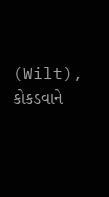(Wilt), કોકડવાને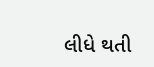લીધે થતી